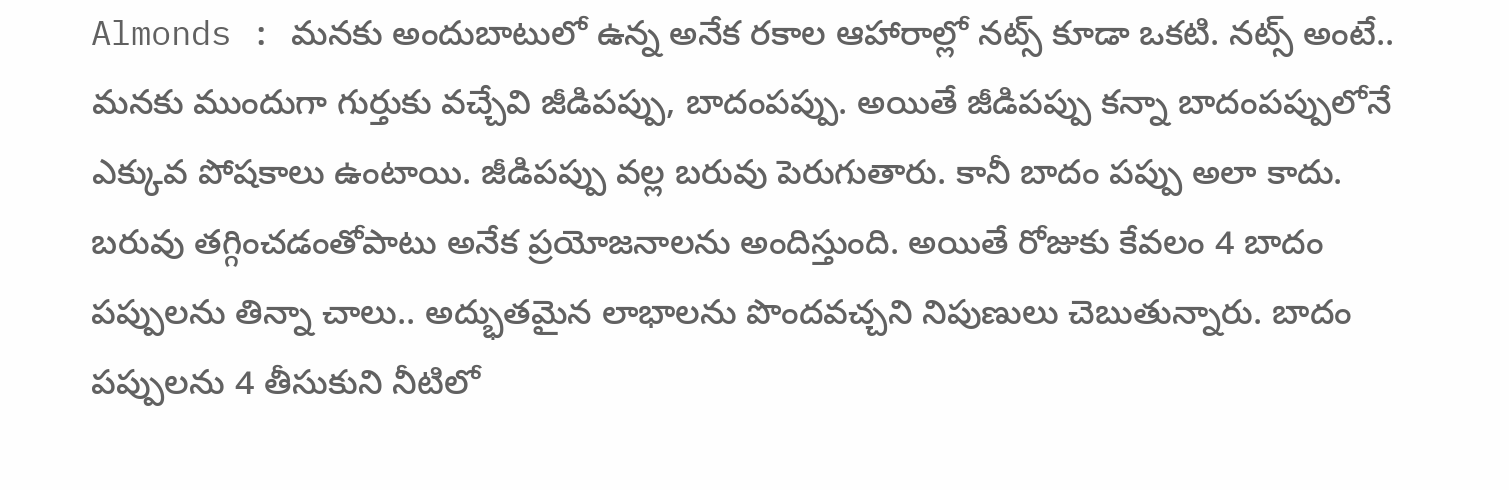Almonds : మనకు అందుబాటులో ఉన్న అనేక రకాల ఆహారాల్లో నట్స్ కూడా ఒకటి. నట్స్ అంటే.. మనకు ముందుగా గుర్తుకు వచ్చేవి జీడిపప్పు, బాదంపప్పు. అయితే జీడిపప్పు కన్నా బాదంపప్పులోనే ఎక్కువ పోషకాలు ఉంటాయి. జీడిపప్పు వల్ల బరువు పెరుగుతారు. కానీ బాదం పప్పు అలా కాదు. బరువు తగ్గించడంతోపాటు అనేక ప్రయోజనాలను అందిస్తుంది. అయితే రోజుకు కేవలం 4 బాదం పప్పులను తిన్నా చాలు.. అద్భుతమైన లాభాలను పొందవచ్చని నిపుణులు చెబుతున్నారు. బాదం పప్పులను 4 తీసుకుని నీటిలో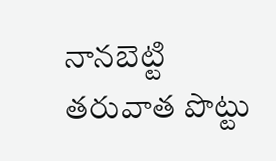నానబెట్టి తరువాత పొట్టు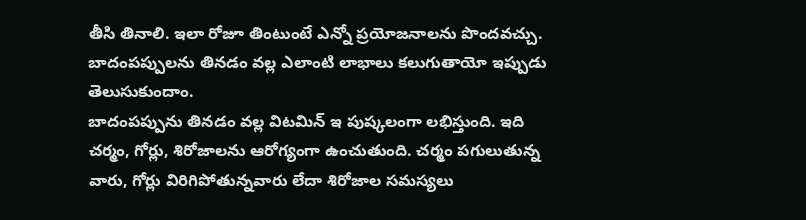తీసి తినాలి. ఇలా రోజూ తింటుంటే ఎన్నో ప్రయోజనాలను పొందవచ్చు. బాదంపప్పులను తినడం వల్ల ఎలాంటి లాభాలు కలుగుతాయో ఇప్పుడు తెలుసుకుందాం.
బాదంపప్పును తినడం వల్ల విటమిన్ ఇ పుష్కలంగా లభిస్తుంది. ఇది చర్మం, గోర్లు, శిరోజాలను ఆరోగ్యంగా ఉంచుతుంది. చర్మం పగులుతున్న వారు, గోర్లు విరిగిపోతున్నవారు లేదా శిరోజాల సమస్యలు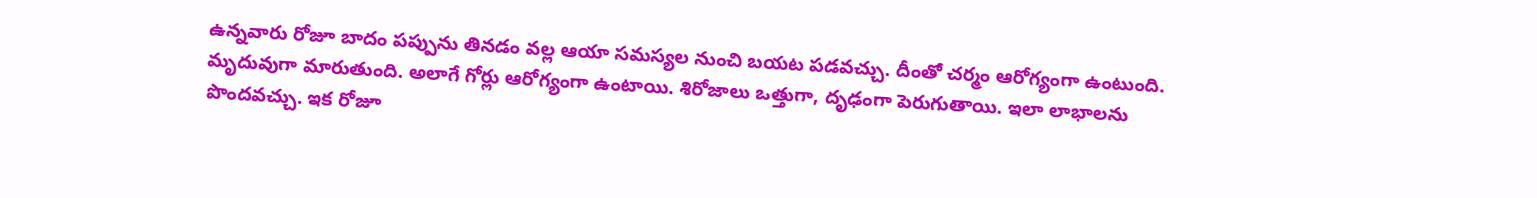ఉన్నవారు రోజూ బాదం పప్పును తినడం వల్ల ఆయా సమస్యల నుంచి బయట పడవచ్చు. దీంతో చర్మం ఆరోగ్యంగా ఉంటుంది. మృదువుగా మారుతుంది. అలాగే గోర్లు ఆరోగ్యంగా ఉంటాయి. శిరోజాలు ఒత్తుగా, దృఢంగా పెరుగుతాయి. ఇలా లాభాలను పొందవచ్చు. ఇక రోజూ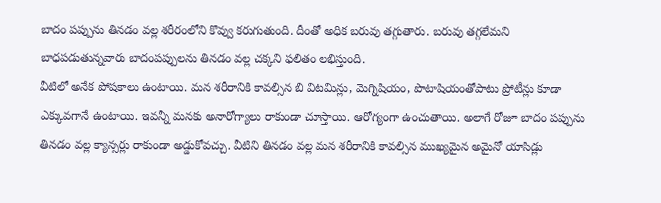బాదం పప్పును తినడం వల్ల శరీరంలోని కొవ్వు కరుగుతుంది. దీంతో అధిక బరువు తగ్గుతారు. బరువు తగ్గలేమని బాధపడుతున్నవారు బాదంపప్పులను తినడం వల్ల చక్కని ఫలితం లభిస్తుంది.
వీటిలో అనేక పోషకాలు ఉంటాయి. మన శరీరానికి కావల్సిన బి విటమిన్లు, మెగ్నిషియం, పొటాషియంతోపాటు ప్రోటీన్లు కూడా ఎక్కువగానే ఉంటాయి. ఇవన్నీ మనకు అనారోగ్యాలు రాకుండా చూస్తాయి. ఆరోగ్యంగా ఉంచుతాయి. అలాగే రోజూ బాదం పప్పును తినడం వల్ల క్యాన్సర్లు రాకుండా అడ్డుకోవచ్చు. వీటిని తినడం వల్ల మన శరీరానికి కావల్సిన ముఖ్యమైన అమైనో యాసిడ్లు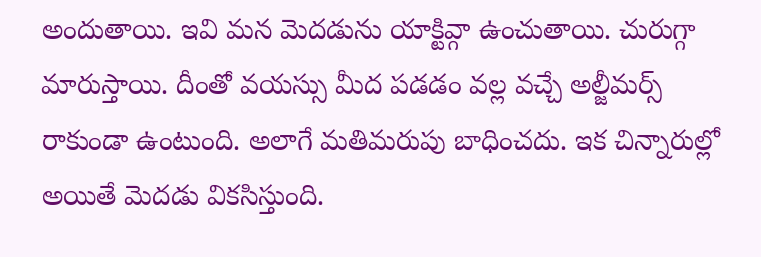అందుతాయి. ఇవి మన మెదడును యాక్టివ్గా ఉంచుతాయి. చురుగ్గా మారుస్తాయి. దీంతో వయస్సు మీద పడడం వల్ల వచ్చే అల్జీమర్స్ రాకుండా ఉంటుంది. అలాగే మతిమరుపు బాధించదు. ఇక చిన్నారుల్లో అయితే మెదడు వికసిస్తుంది.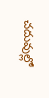చదువుల్లో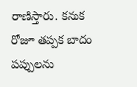రాణిస్తారు. కనుక రోజూ తప్పక బాదం పప్పులను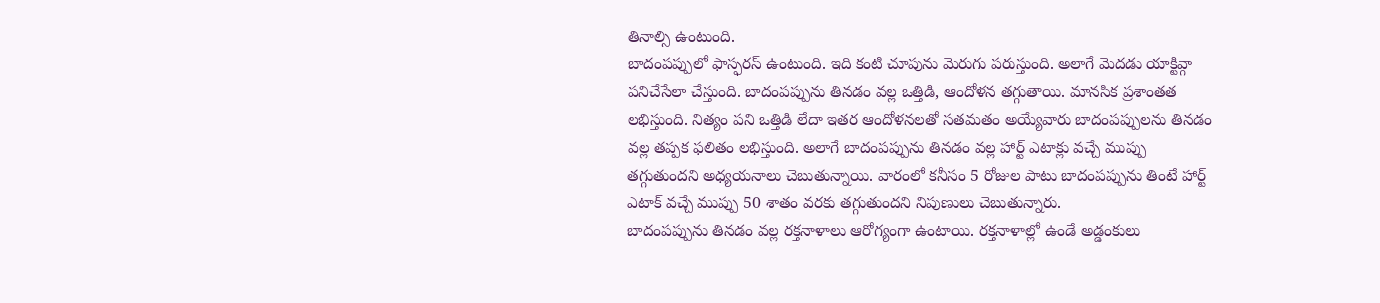తినాల్సి ఉంటుంది.
బాదంపప్పులో ఫాస్ఫరస్ ఉంటుంది. ఇది కంటి చూపును మెరుగు పరుస్తుంది. అలాగే మెదడు యాక్టివ్గా పనిచేసేలా చేస్తుంది. బాదంపప్పును తినడం వల్ల ఒత్తిడి, ఆందోళన తగ్గుతాయి. మానసిక ప్రశాంతత లభిస్తుంది. నిత్యం పని ఒత్తిడి లేదా ఇతర ఆందోళనలతో సతమతం అయ్యేవారు బాదంపప్పులను తినడం వల్ల తప్పక ఫలితం లభిస్తుంది. అలాగే బాదంపప్పును తినడం వల్ల హార్ట్ ఎటాక్లు వచ్చే ముప్పు తగ్గుతుందని అధ్యయనాలు చెబుతున్నాయి. వారంలో కనీసం 5 రోజుల పాటు బాదంపప్పును తింటే హార్ట్ ఎటాక్ వచ్చే ముప్పు 50 శాతం వరకు తగ్గుతుందని నిపుణులు చెబుతున్నారు.
బాదంపప్పును తినడం వల్ల రక్తనాళాలు ఆరోగ్యంగా ఉంటాయి. రక్తనాళాల్లో ఉండే అడ్డంకులు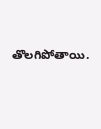తొలగిపోతాయి.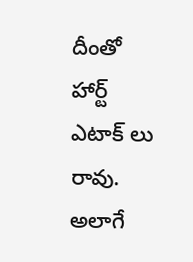దీంతో హార్ట్ ఎటాక్ లు రావు. అలాగే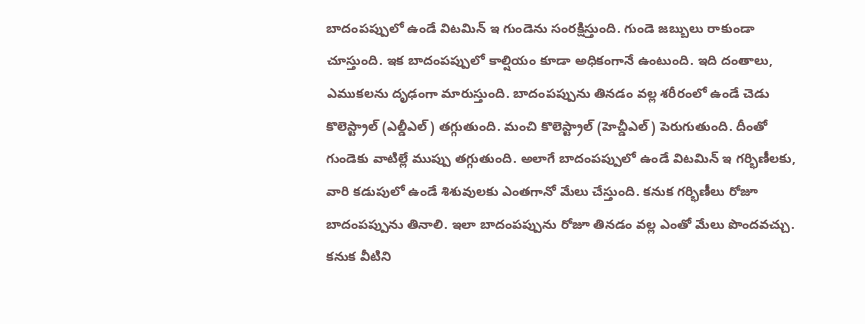బాదంపప్పులో ఉండే విటమిన్ ఇ గుండెను సంరక్షిస్తుంది. గుండె జబ్బులు రాకుండా చూస్తుంది. ఇక బాదంపప్పులో కాల్షియం కూడా అధికంగానే ఉంటుంది. ఇది దంతాలు, ఎముకలను దృఢంగా మారుస్తుంది. బాదంపప్పును తినడం వల్ల శరీరంలో ఉండే చెడు కొలెస్ట్రాల్ (ఎల్డీఎల్) తగ్గుతుంది. మంచి కొలెస్ట్రాల్ (హెచ్డీఎల్) పెరుగుతుంది. దీంతో గుండెకు వాటిల్లే ముప్పు తగ్గుతుంది. అలాగే బాదంపప్పులో ఉండే విటమిన్ ఇ గర్భిణీలకు, వారి కడుపులో ఉండే శిశువులకు ఎంతగానో మేలు చేస్తుంది. కనుక గర్భిణీలు రోజూ బాదంపప్పును తినాలి. ఇలా బాదంపప్పును రోజూ తినడం వల్ల ఎంతో మేలు పొందవచ్చు. కనుక వీటిని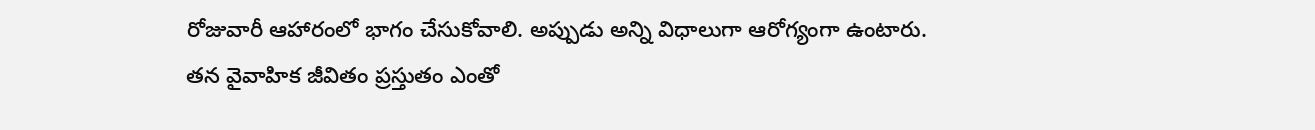రోజువారీ ఆహారంలో భాగం చేసుకోవాలి. అప్పుడు అన్ని విధాలుగా ఆరోగ్యంగా ఉంటారు.
తన వైవాహిక జీవితం ప్రస్తుతం ఎంతో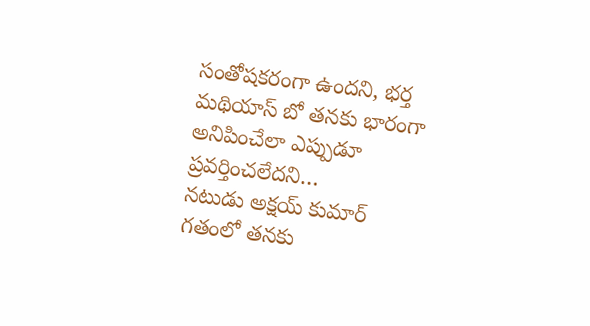సంతోషకరంగా ఉందని, భర్త మథియాస్ బో తనకు భారంగా అనిపించేలా ఎప్పుడూ ప్రవర్తించలేదని…
నటుడు అక్షయ్ కుమార్ గతంలో తనకు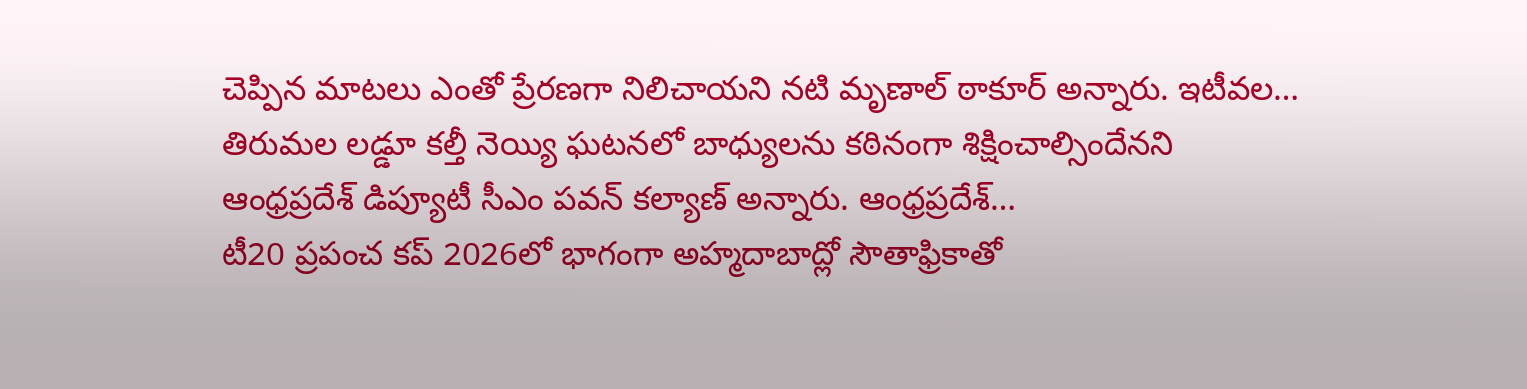చెప్పిన మాటలు ఎంతో ప్రేరణగా నిలిచాయని నటి మృణాల్ ఠాకూర్ అన్నారు. ఇటీవల…
తిరుమల లడ్డూ కల్తీ నెయ్యి ఘటనలో బాధ్యులను కఠినంగా శిక్షించాల్సిందేనని ఆంధ్రప్రదేశ్ డిప్యూటీ సీఎం పవన్ కల్యాణ్ అన్నారు. ఆంధ్రప్రదేశ్…
టీ20 ప్రపంచ కప్ 2026లో భాగంగా అహ్మదాబాద్లో సౌతాఫ్రికాతో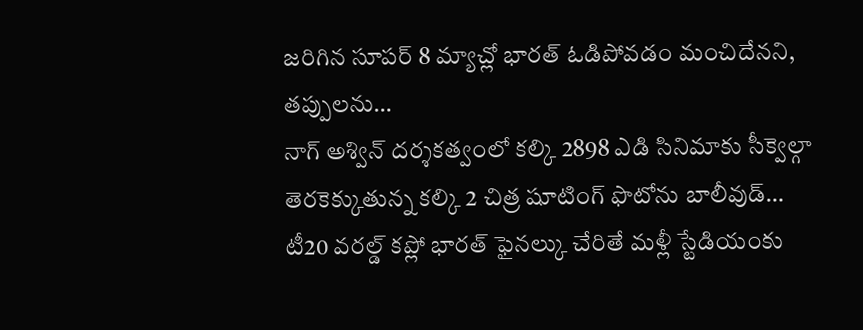జరిగిన సూపర్ 8 మ్యాచ్లో భారత్ ఓడిపోవడం మంచిదేనని, తప్పులను…
నాగ్ అశ్విన్ దర్శకత్వంలో కల్కి 2898 ఎడి సినిమాకు సీక్వెల్గా తెరకెక్కుతున్న కల్కి 2 చిత్ర షూటింగ్ ఫొటోను బాలీవుడ్…
టీ20 వరల్డ్ కప్లో భారత్ ఫైనల్కు చేరితే మళ్లీ స్టేడియంకు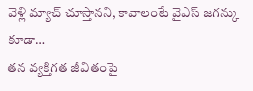వెళ్లి మ్యాచ్ చూస్తానని, కావాలంటే వైఎస్ జగన్కు కూడా…
తన వ్యక్తిగత జీవితంపై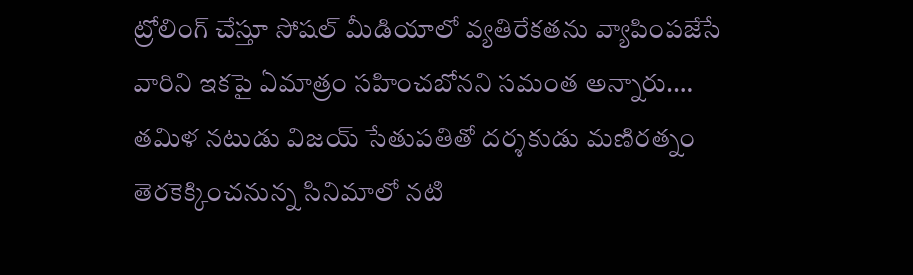ట్రోలింగ్ చేస్తూ సోషల్ మీడియాలో వ్యతిరేకతను వ్యాపింపజేసే వారిని ఇకపై ఏమాత్రం సహించబోనని సమంత అన్నారు.…
తమిళ నటుడు విజయ్ సేతుపతితో దర్శకుడు మణిరత్నం తెరకెక్కించనున్న సినిమాలో నటి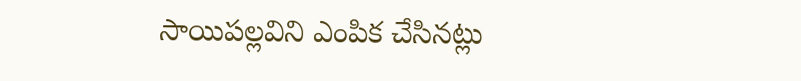సాయిపల్లవిని ఎంపిక చేసినట్లు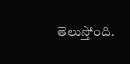తెలుస్తోంది.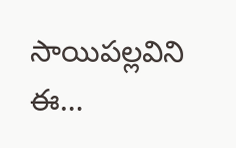సాయిపల్లవిని ఈ…